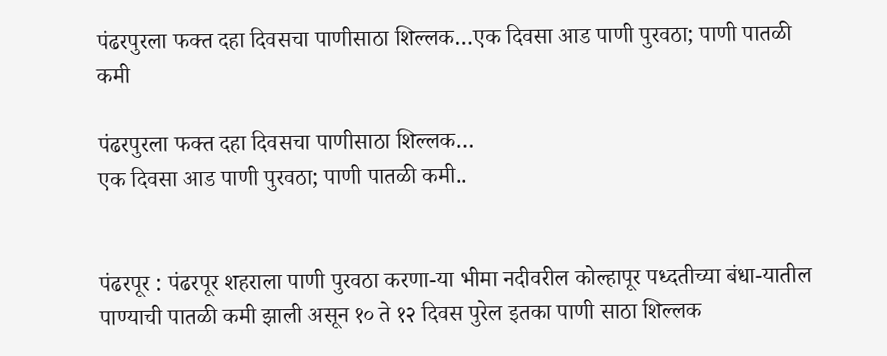पंढरपुरला फक्त दहा दिवसचा पाणीसाठा शिल्लक…एक दिवसा आड पाणी पुरवठा; पाणी पातळी कमी

पंढरपुरला फक्त दहा दिवसचा पाणीसाठा शिल्लक…
एक दिवसा आड पाणी पुरवठा; पाणी पातळी कमी..


पंढरपूर : पंढरपूर शहराला पाणी पुरवठा करणा-या भीमा नदीवरील कोल्हापूर पध्दतीच्या बंधा-यातील पाण्याची पातळी कमी झाली असून १० ते १२ दिवस पुरेल इतका पाणी साठा शिल्लक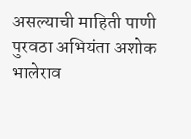असल्याची माहिती पाणी पुरवठा अभियंता अशोक भालेराव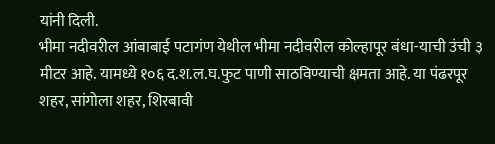यांनी दिली.
भीमा नदीवरील आंबाबाई पटागंण येथील भीमा नदीवरील कोल्हापूर बंधा-याची उंची ३ मीटर आहे. यामध्ये १०६ द.श.ल.घ.फुट पाणी साठविण्याची क्षमता आहे. या पंढरपूर शहर, सांगोला शहर, शिरबावी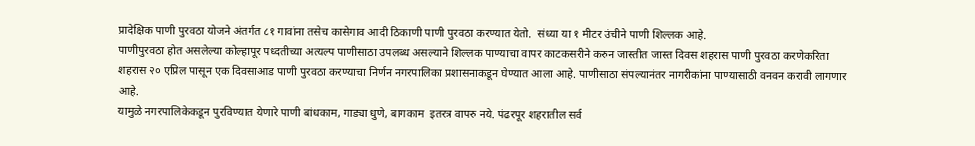प्रादेक्षिक पाणी पुरवठा योजने अंतर्गत ८१ गावांना तसेच कासेगाव आदी ठिकाणी पाणी पुरवठा करण्यात येतो.  संध्या या १ मीटर उंचीने पाणी शिल्लक आहे.
पाणीपुरवठा होत असलेल्या कोल्हापूर पध्दतीच्या अत्यल्प पाणीसाठा उपलब्ध असल्याने शिल्लक पाण्याचा वापर काटकसरीने करुन जास्तीत जास्त दिवस शहरास पाणी पुरवठा करणेकरिता शहरास २० एप्रिल पासून एक दिवसाआड पाणी पुरवठा करण्याचा निर्णन नगरपालिका प्रशासनाकडून घेण्यात आला आहे. पाणीसाठा संपल्यानंतर नागरीकांना पाण्यासाठी वनवन करावी लागणार आहे.
यामुळे नगरपालिकेकडून पुरविण्यात येणारे पाणी बांधकाम, गाड्या धुणे, बागकाम  इतरत्र वापरु नये. पंढरपूर शहरातील सर्व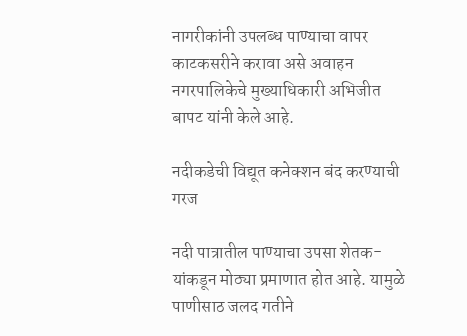नागरीकांनी उपलब्ध पाण्याचा वापर काटकसरीने करावा असे अवाहन नगरपालिकेचे मुख्याधिकारी अभिजीत बापट यांनी केले आहे.

नदीकडेची विद्यूत कनेक्शन बंद करण्याची गरज

नदी पात्रातील पाण्याचा उपसा शेतक-यांकडून मोठ्या प्रमाणात होत आहे. यामुळे पाणीसाठ जलद गतीने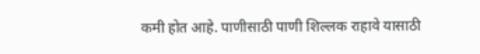कमी होत आहे. पाणीसाठी पाणी शिल्लक राहावे यासाठी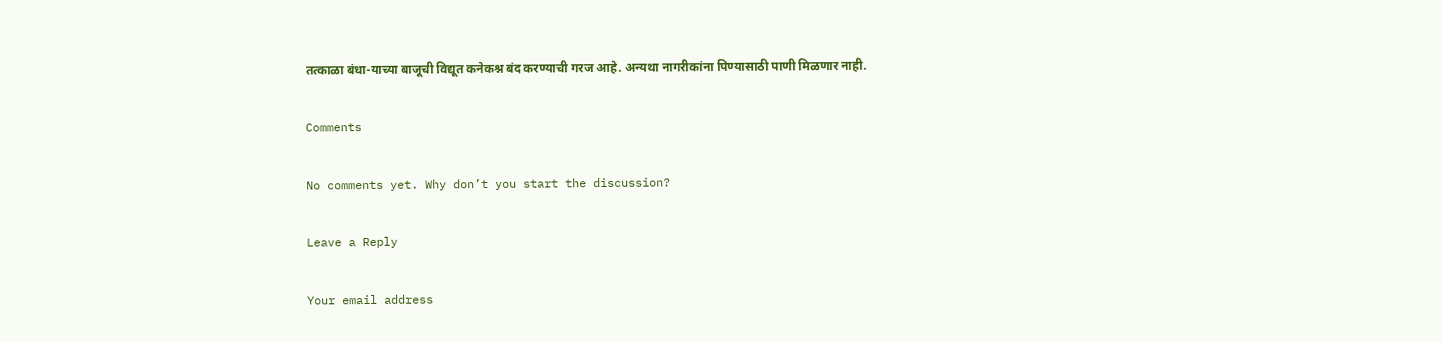तत्काळा बंधा-याच्या बाजूची विद्यूत कनेकश्न बंद करण्याची गरज आहे. अन्यथा नागरीकांना पिण्यासाठी पाणी मिळणार नाही.

Comments

No comments yet. Why don’t you start the discussion?

Leave a Reply

Your email address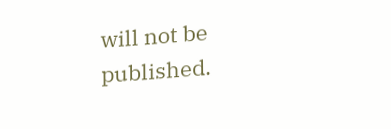will not be published.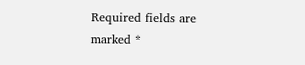Required fields are marked *